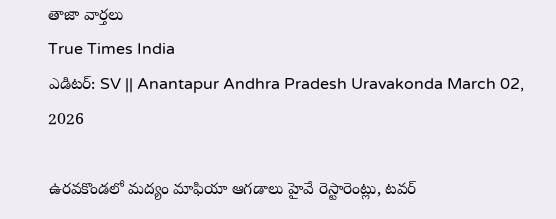తాజా వార్తలు
True Times India
ఎడిటర్: SV || Anantapur Andhra Pradesh Uravakonda March 02, 2026

ఉరవకొండలో మద్యం మాఫియా ఆగడాలు హైవే రెస్టారెంట్లు, టవర్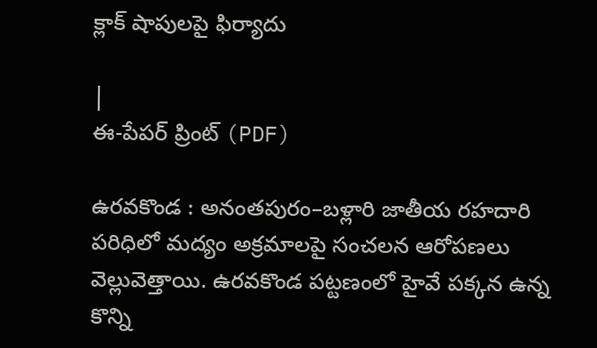క్లాక్ షాపులపై ఫిర్యాదు

|
ఈ-పేపర్ ప్రింట్ (PDF)

ఉరవకొండ : అనంతపురం–బళ్లారి జాతీయ రహదారి పరిధిలో మద్యం అక్రమాలపై సంచలన ఆరోపణలు వెల్లువెత్తాయి. ఉరవకొండ పట్టణంలో హైవే పక్కన ఉన్న కొన్ని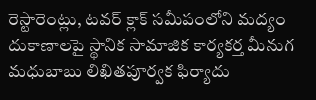రెస్టారెంట్లు, టవర్ క్లాక్ సమీపంలోని మద్యం దుకాణాలపై స్థానిక సామాజిక కార్యకర్త మీనుగ మధుబాబు లిఖితపూర్వక ఫిర్యాదు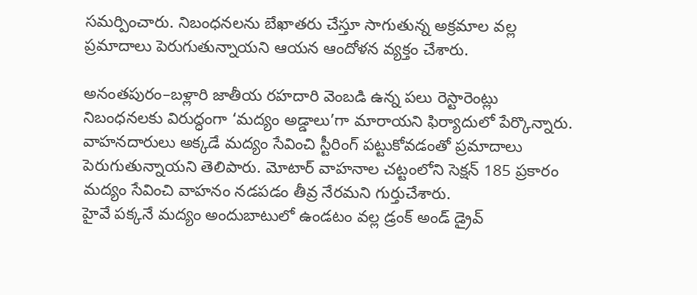సమర్పించారు. నిబంధనలను బేఖాతరు చేస్తూ సాగుతున్న అక్రమాల వల్ల ప్రమాదాలు పెరుగుతున్నాయని ఆయన ఆందోళన వ్యక్తం చేశారు.

అనంతపురం–బళ్లారి జాతీయ రహదారి వెంబడి ఉన్న పలు రెస్టారెంట్లు నిబంధనలకు విరుద్ధంగా ‘మద్యం అడ్డాలు’గా మారాయని ఫిర్యాదులో పేర్కొన్నారు. వాహనదారులు అక్కడే మద్యం సేవించి స్టీరింగ్ పట్టుకోవడంతో ప్రమాదాలు పెరుగుతున్నాయని తెలిపారు. మోటార్ వాహనాల చట్టంలోని సెక్షన్ 185 ప్రకారం మద్యం సేవించి వాహనం నడపడం తీవ్ర నేరమని గుర్తుచేశారు.
హైవే పక్కనే మద్యం అందుబాటులో ఉండటం వల్ల డ్రంక్ అండ్ డ్రైవ్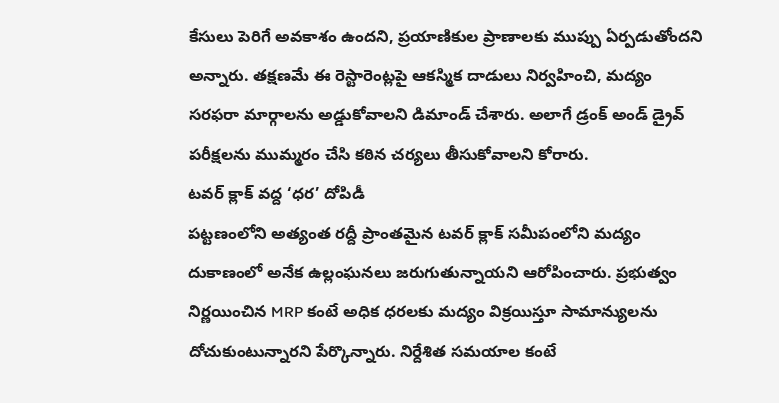కేసులు పెరిగే అవకాశం ఉందని, ప్రయాణికుల ప్రాణాలకు ముప్పు ఏర్పడుతోందని అన్నారు. తక్షణమే ఈ రెస్టారెంట్లపై ఆకస్మిక దాడులు నిర్వహించి, మద్యం సరఫరా మార్గాలను అడ్డుకోవాలని డిమాండ్ చేశారు. అలాగే డ్రంక్ అండ్ డ్రైవ్ పరీక్షలను ముమ్మరం చేసి కఠిన చర్యలు తీసుకోవాలని కోరారు.
టవర్ క్లాక్ వద్ద ‘ధర’ దోపిడీ
పట్టణంలోని అత్యంత రద్దీ ప్రాంతమైన టవర్ క్లాక్ సమీపంలోని మద్యం దుకాణంలో అనేక ఉల్లంఘనలు జరుగుతున్నాయని ఆరోపించారు. ప్రభుత్వం నిర్ణయించిన MRP కంటే అధిక ధరలకు మద్యం విక్రయిస్తూ సామాన్యులను దోచుకుంటున్నారని పేర్కొన్నారు. నిర్దేశిత సమయాల కంటే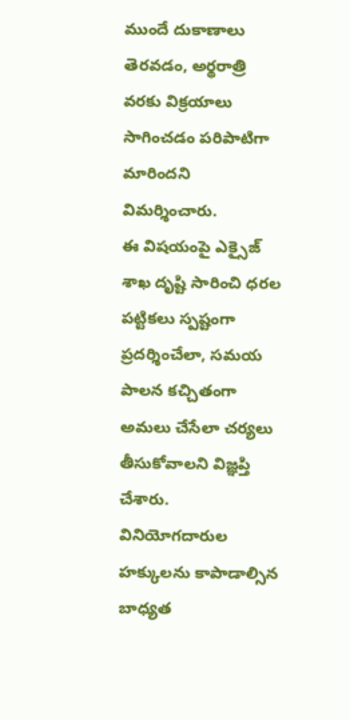ముందే దుకాణాలు తెరవడం, అర్థరాత్రి వరకు విక్రయాలు సాగించడం పరిపాటిగా మారిందని విమర్శించారు.
ఈ విషయంపై ఎక్సైజ్ శాఖ దృష్టి సారించి ధరల పట్టికలు స్పష్టంగా ప్రదర్శించేలా, సమయ పాలన కచ్చితంగా అమలు చేసేలా చర్యలు తీసుకోవాలని విజ్ఞప్తి చేశారు. వినియోగదారుల హక్కులను కాపాడాల్సిన బాధ్యత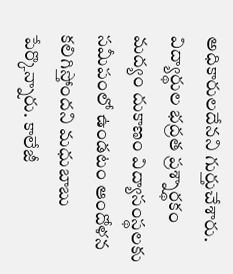అధికారులదేనని గుర్తుచేశారు.
విద్యార్థుల భద్రత ప్రశ్నార్థకం
మద్యం దుకాణం విద్యాసంస్థలకు సమీపంలో ఉండటం ఆందోళన కలిగిస్తోందని మధుబాబు పేర్కొన్నారు. కాలేజీ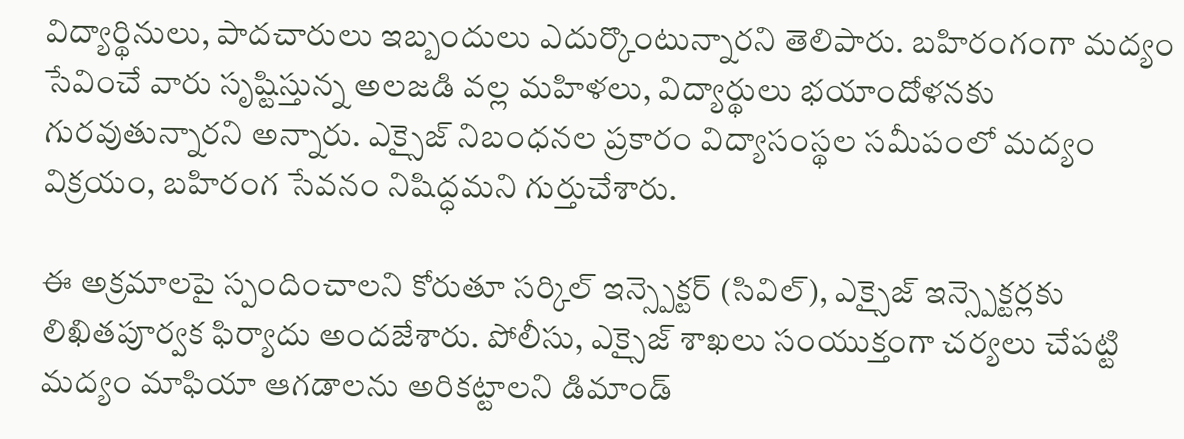విద్యార్థినులు, పాదచారులు ఇబ్బందులు ఎదుర్కొంటున్నారని తెలిపారు. బహిరంగంగా మద్యం సేవించే వారు సృష్టిస్తున్న అలజడి వల్ల మహిళలు, విద్యార్థులు భయాందోళనకు గురవుతున్నారని అన్నారు. ఎక్సైజ్ నిబంధనల ప్రకారం విద్యాసంస్థల సమీపంలో మద్యం విక్రయం, బహిరంగ సేవనం నిషిద్ధమని గుర్తుచేశారు.

ఈ అక్రమాలపై స్పందించాలని కోరుతూ సర్కిల్ ఇన్స్పెక్టర్ (సివిల్), ఎక్సైజ్ ఇన్స్పెక్టర్లకు లిఖితపూర్వక ఫిర్యాదు అందజేశారు. పోలీసు, ఎక్సైజ్ శాఖలు సంయుక్తంగా చర్యలు చేపట్టి మద్యం మాఫియా ఆగడాలను అరికట్టాలని డిమాండ్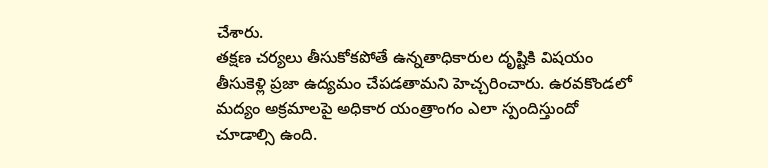చేశారు.
తక్షణ చర్యలు తీసుకోకపోతే ఉన్నతాధికారుల దృష్టికి విషయం తీసుకెళ్లి ప్రజా ఉద్యమం చేపడతామని హెచ్చరించారు. ఉరవకొండలో మద్యం అక్రమాలపై అధికార యంత్రాంగం ఎలా స్పందిస్తుందో చూడాల్సి ఉంది.